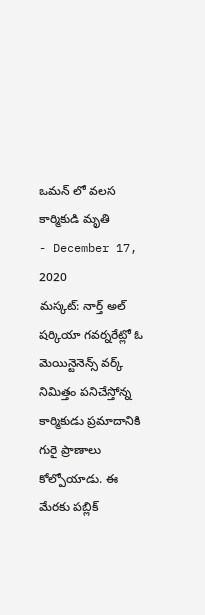ఒమన్ లో వలస కార్మికుడి మృతి
- December 17, 2020
మస్కట్: నార్త్ అల్ షర్కియా గవర్నరేట్లో ఓ మెయిన్టెనెన్స్ వర్క్ నిమిత్తం పనిచేస్తోన్న కార్మికుడు ప్రమాదానికి గురై ప్రాణాలు కోల్పోయాడు. ఈ మేరకు పబ్లిక్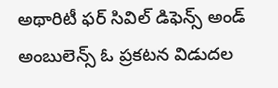అథారిటీ ఫర్ సివిల్ డిఫెన్స్ అండ్ అంబులెన్స్ ఓ ప్రకటన విడుదల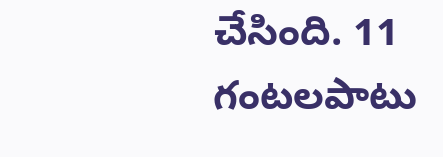చేసింది. 11 గంటలపాటు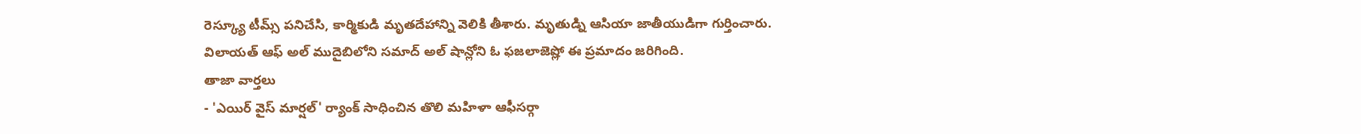రెస్క్యూ టీమ్స్ పనిచేసి, కార్మికుడి మృతదేహాన్ని వెలికి తీశారు. మృతుడ్ని ఆసియా జాతీయుడిగా గుర్తించారు. విలాయత్ ఆఫ్ అల్ ముదైబిలోని సమాద్ అల్ షాన్లోని ఓ ఫజలాజెష్లో ఈ ప్రమాదం జరిగింది.
తాజా వార్తలు
- 'ఎయిర్ వైస్ మార్షల్' ర్యాంక్ సాధించిన తొలి మహిళా ఆఫీసర్గా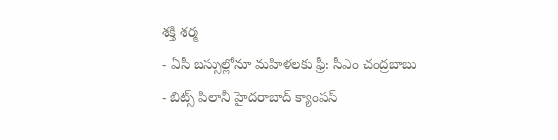శక్తి శర్మ
- ఏసీ బస్సుల్లోనూ మహిళలకు ఫ్రీ: సీఎం చంద్రబాబు
- బిట్స్ పిలానీ హైదరాబాద్ క్యాంపస్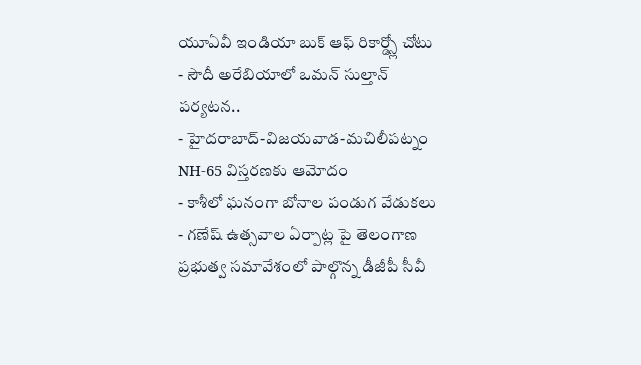యూఏవీ ఇండియా బుక్ ఆఫ్ రికార్డ్స్లో చోటు
- సౌదీ అరేబియాలో ఒమన్ సుల్తాన్ పర్యటన..
- హైదరాబాద్-విజయవాడ-మచిలీపట్నం NH-65 విస్తరణకు ఆమోదం
- కాశీలో ఘనంగా బోనాల పండుగ వేడుకలు
- గణేష్ ఉత్సవాల ఏర్పాట్ల పై తెలంగాణ ప్రభుత్వ సమావేశంలో పాల్గొన్న డీజీపీ సీవీ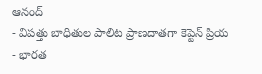ఆనంద్
- విపత్తు బాధితుల పాలిట ప్రాణదాతగా కెప్టెన్ ప్రియ
- భారత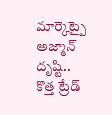మార్కెట్పై అజ్మాన్ దృష్టి.. కొత్త ట్రేడ్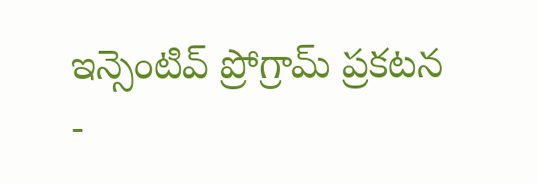ఇన్సెంటివ్ ప్రోగ్రామ్ ప్రకటన
-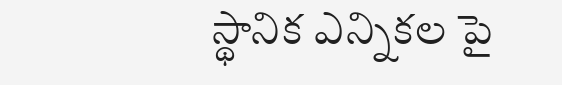స్థానిక ఎన్నికల పై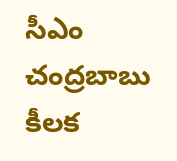సీఎం చంద్రబాబు కీలక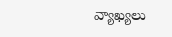వ్యాఖ్యలు